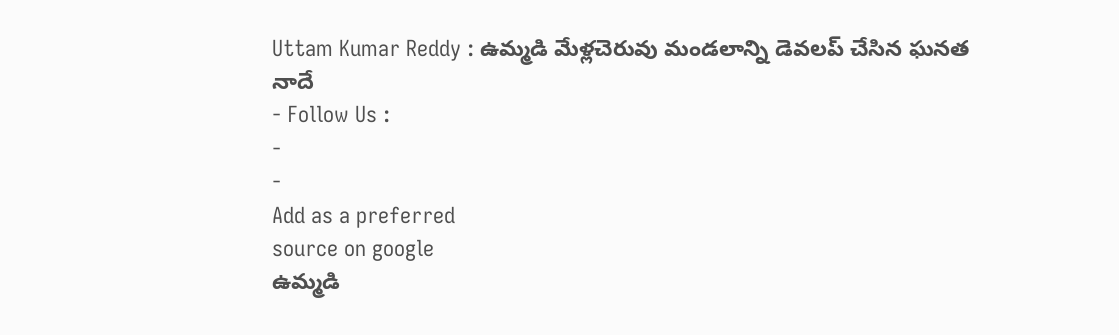Uttam Kumar Reddy : ఉమ్మడి మేళ్లచెరువు మండలాన్ని డెవలప్ చేసిన ఘనత నాదే
- Follow Us :
-
-
Add as a preferred
source on google
ఉమ్మడి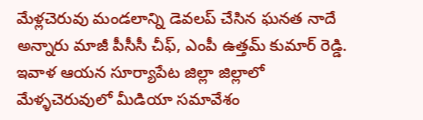మేళ్లచెరువు మండలాన్ని డెవలప్ చేసిన ఘనత నాదే అన్నారు మాజీ పీసీసీ చీఫ్, ఎంపీ ఉత్తమ్ కుమార్ రెడ్డి. ఇవాళ ఆయన సూర్యాపేట జిల్లా జిల్లాలో మేళ్ళచెరువులో మీడియా సమావేశం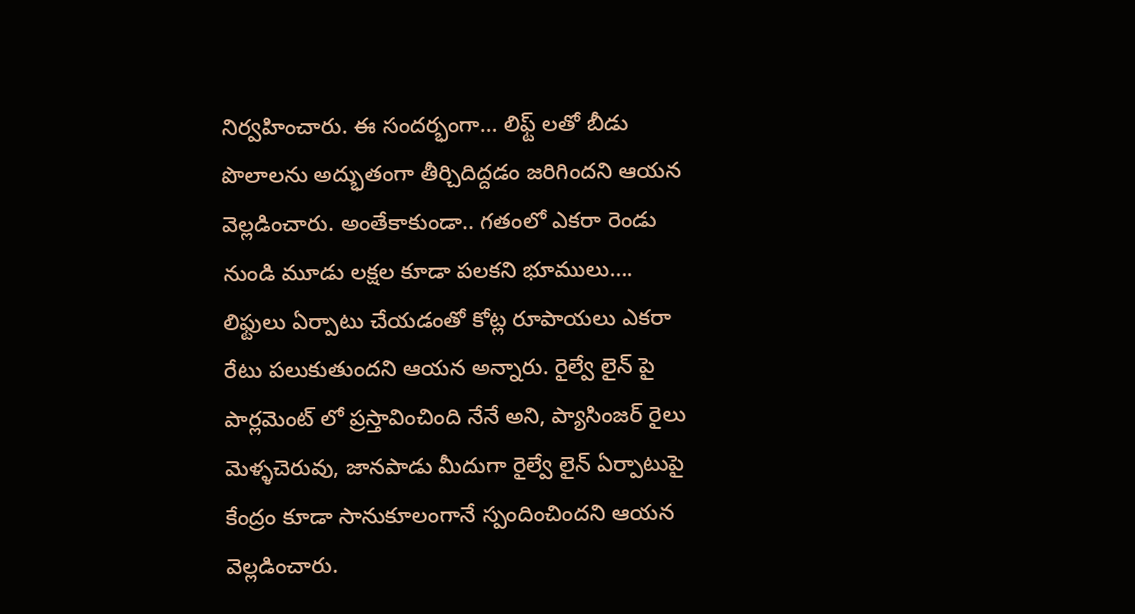నిర్వహించారు. ఈ సందర్భంగా… లిఫ్ట్ లతో బీడు పొలాలను అద్భుతంగా తీర్చిదిద్దడం జరిగిందని ఆయన వెల్లడించారు. అంతేకాకుండా.. గతంలో ఎకరా రెండు నుండి మూడు లక్షల కూడా పలకని భూములు…. లిఫ్టులు ఏర్పాటు చేయడంతో కోట్ల రూపాయలు ఎకరా రేటు పలుకుతుందని ఆయన అన్నారు. రైల్వే లైన్ పై పార్లమెంట్ లో ప్రస్తావించింది నేనే అని, ప్యాసింజర్ రైలు మెళ్ళచెరువు, జానపాడు మీదుగా రైల్వే లైన్ ఏర్పాటుపై కేంద్రం కూడా సానుకూలంగానే స్పందించిందని ఆయన వెల్లడించారు.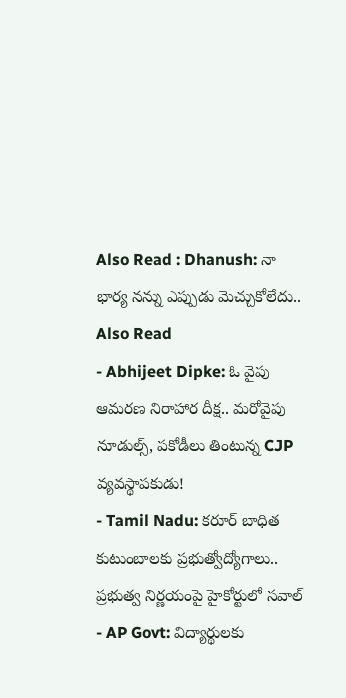Also Read : Dhanush: నా భార్య నన్ను ఎప్పుడు మెచ్చుకోలేదు..
Also Read
- Abhijeet Dipke: ఓ వైపు ఆమరణ నిరాహార దీక్ష.. మరోవైపు నూడుల్స్, పకోడీలు తింటున్న CJP వ్యవస్థాపకుడు!
- Tamil Nadu: కరూర్ బాధిత కుటుంబాలకు ప్రభుత్వోద్యోగాలు.. ప్రభుత్వ నిర్ణయంపై హైకోర్టులో సవాల్
- AP Govt: విద్యార్థులకు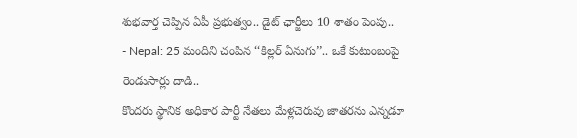శుభవార్త చెప్పిన ఏపీ ప్రభుత్వం.. డైట్ ఛార్జీలు 10 శాతం పెంపు..
- Nepal: 25 మందిని చంపిన ‘‘కిల్లర్ ఏనుగు’’.. ఒకే కుటుంబంపై రెండుసార్లు దాడి..
కొందరు స్థానిక అధికార పార్టీ నేతలు మేళ్లచెరువు జాతరను ఎన్నడూ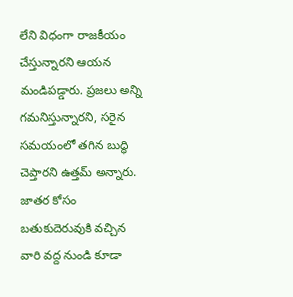లేని విధంగా రాజకీయం చేస్తున్నారని ఆయన మండిపడ్డారు. ప్రజలు అన్ని గమనిస్తున్నారని, సరైన సమయంలో తగిన బుద్ధి చెప్తారని ఉత్తమ్ అన్నారు. జాతర కోసం బతుకుదెరువుకి వచ్చిన వారి వద్ద నుండి కూడా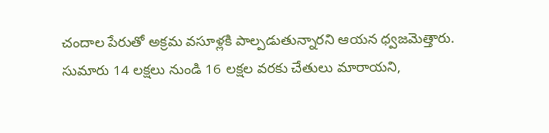చందాల పేరుతో అక్రమ వసూళ్లకి పాల్పడుతున్నారని ఆయన ధ్వజమెత్తారు. సుమారు 14 లక్షలు నుండి 16 లక్షల వరకు చేతులు మారాయని,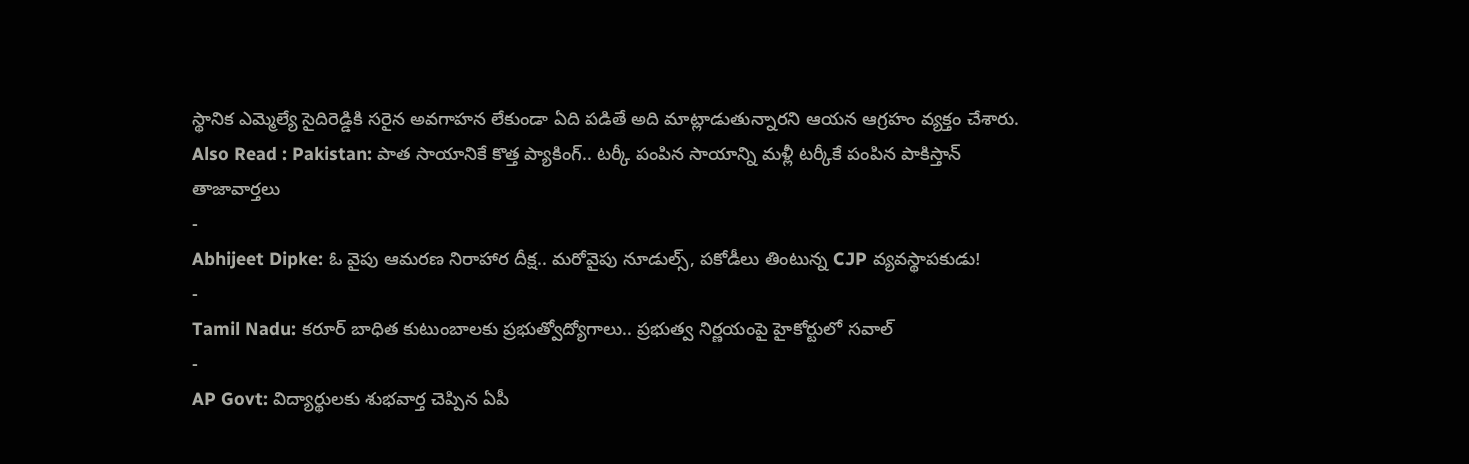స్థానిక ఎమ్మెల్యే సైదిరెడ్డికి సరైన అవగాహన లేకుండా ఏది పడితే అది మాట్లాడుతున్నారని ఆయన ఆగ్రహం వ్యక్తం చేశారు.
Also Read : Pakistan: పాత సాయానికే కొత్త ప్యాకింగ్.. టర్కీ పంపిన సాయాన్ని మళ్లీ టర్కీకే పంపిన పాకిస్తాన్
తాజావార్తలు
-
Abhijeet Dipke: ఓ వైపు ఆమరణ నిరాహార దీక్ష.. మరోవైపు నూడుల్స్, పకోడీలు తింటున్న CJP వ్యవస్థాపకుడు!
-
Tamil Nadu: కరూర్ బాధిత కుటుంబాలకు ప్రభుత్వోద్యోగాలు.. ప్రభుత్వ నిర్ణయంపై హైకోర్టులో సవాల్
-
AP Govt: విద్యార్థులకు శుభవార్త చెప్పిన ఏపీ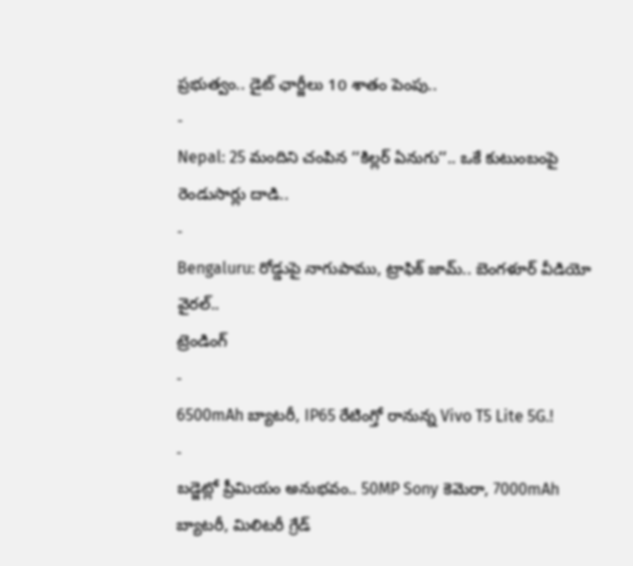ప్రభుత్వం.. డైట్ ఛార్జీలు 10 శాతం పెంపు..
-
Nepal: 25 మందిని చంపిన ‘‘కిల్లర్ ఏనుగు’’.. ఒకే కుటుంబంపై రెండుసార్లు దాడి..
-
Bengaluru: రోడ్డుపై నాగుపాము, ట్రాఫిక్ జామ్.. బెంగళూర్ వీడియో వైరల్..
ట్రెండింగ్
-
6500mAh బ్యాటరీ, IP65 రేటింగ్తో రానున్న Vivo T5 Lite 5G.!
-
బడ్జెట్లో ప్రీమియం అనుభవం.. 50MP Sony కెమెరా, 7000mAh బ్యాటరీ, మిలిటరీ గ్రేడ్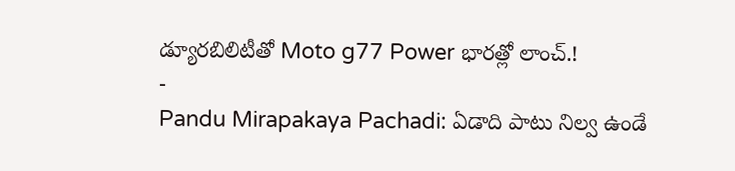డ్యూరబిలిటీతో Moto g77 Power భారత్లో లాంచ్.!
-
Pandu Mirapakaya Pachadi: ఏడాది పాటు నిల్వ ఉండే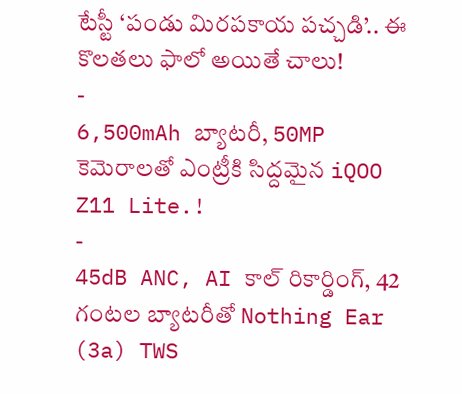టేస్టీ ‘పండు మిరపకాయ పచ్చడి’.. ఈ కొలతలు ఫాలో అయితే చాలు!
-
6,500mAh బ్యాటరీ, 50MP కెమెరాలతో ఎంట్రీకి సిద్దమైన iQOO Z11 Lite.!
-
45dB ANC, AI కాల్ రికార్డింగ్, 42 గంటల బ్యాటరీతో Nothing Ear (3a) TWS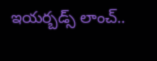ఇయర్బడ్స్ లాంచ్..